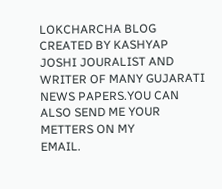LOKCHARCHA BLOG CREATED BY KASHYAP JOSHI JOURALIST AND WRITER OF MANY GUJARATI NEWS PAPERS.YOU CAN ALSO SEND ME YOUR METTERS ON MY
EMAIL.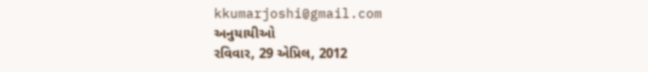kkumarjoshi@gmail.com
અનુયાયીઓ
રવિવાર, 29 એપ્રિલ, 2012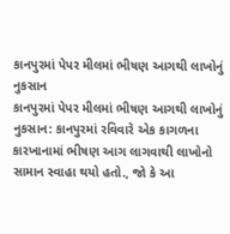કાનપુરમાં પેપર મીલમાં ભીષણ આગથી લાખોનું નુકસાન
કાનપુરમાં પેપર મીલમાં ભીષણ આગથી લાખોનું નુકસાન: કાનપુરમાં રવિવારે એક કાગળના કારખાનામાં ભીષણ આગ લાગવાથી લાખોનો સામાન સ્વાહા થયો હતો., જો કે આ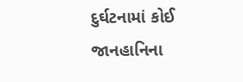દુર્ઘટનામાં કોઈ જાનહાનિના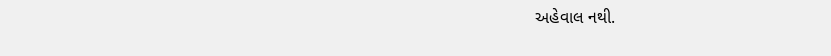અહેવાલ નથી.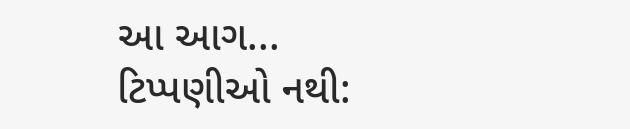આ આગ...
ટિપ્પણીઓ નથી: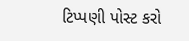ટિપ્પણી પોસ્ટ કરો